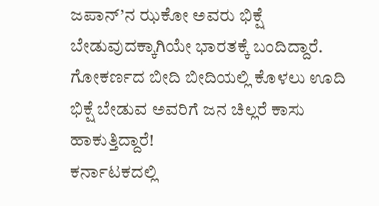ಜಪಾನ್’ನ ಝಕೋ ಅವರು ಭಿಕ್ಷೆ ಬೇಡುವುದಕ್ಕಾಗಿಯೇ ಭಾರತಕ್ಕೆ ಬಂದಿದ್ದಾರೆ. ಗೋಕರ್ಣದ ಬೀದಿ ಬೀದಿಯಲ್ಲಿ ಕೊಳಲು ಊದಿ ಭಿಕ್ಷೆ ಬೇಡುವ ಅವರಿಗೆ ಜನ ಚಿಲ್ಲರೆ ಕಾಸು ಹಾಕುತ್ತಿದ್ದಾರೆ!
ಕರ್ನಾಟಕದಲ್ಲಿ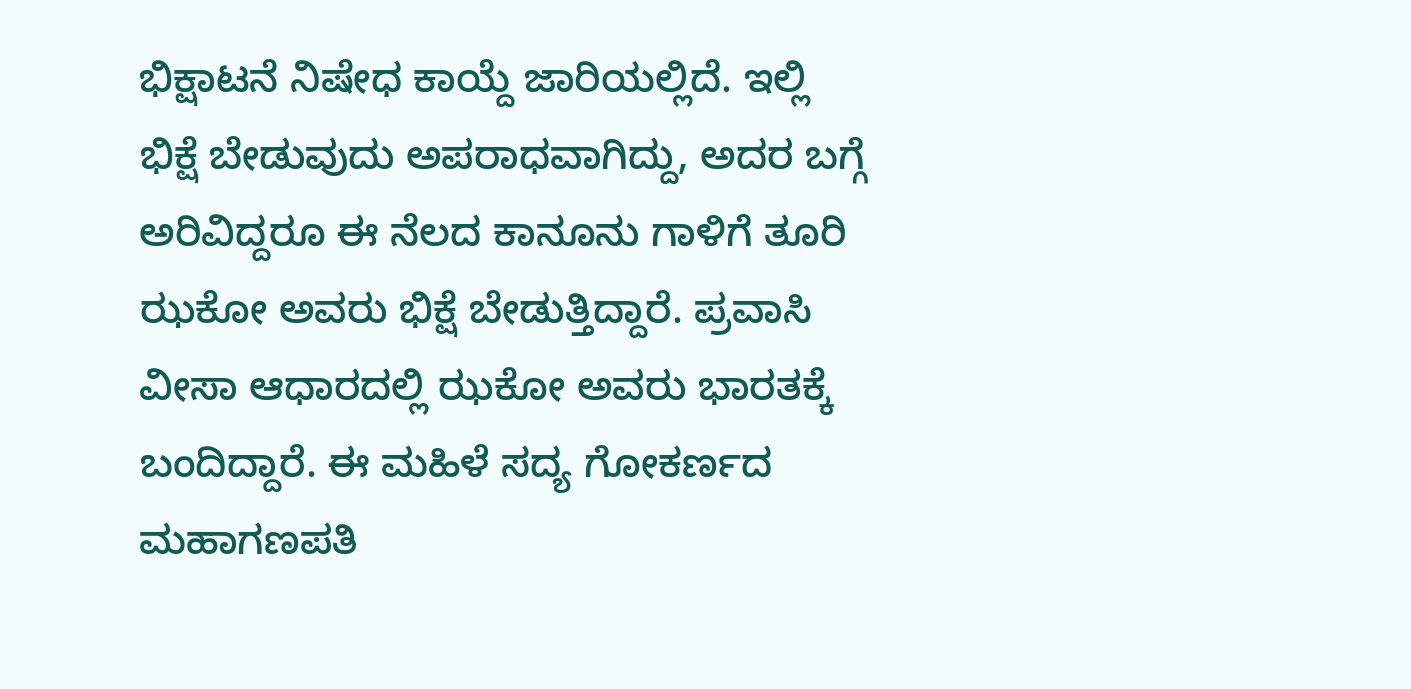ಭಿಕ್ಷಾಟನೆ ನಿಷೇಧ ಕಾಯ್ದೆ ಜಾರಿಯಲ್ಲಿದೆ. ಇಲ್ಲಿ ಭಿಕ್ಷೆ ಬೇಡುವುದು ಅಪರಾಧವಾಗಿದ್ದು, ಅದರ ಬಗ್ಗೆ ಅರಿವಿದ್ದರೂ ಈ ನೆಲದ ಕಾನೂನು ಗಾಳಿಗೆ ತೂರಿ ಝಕೋ ಅವರು ಭಿಕ್ಷೆ ಬೇಡುತ್ತಿದ್ದಾರೆ. ಪ್ರವಾಸಿ ವೀಸಾ ಆಧಾರದಲ್ಲಿ ಝಕೋ ಅವರು ಭಾರತಕ್ಕೆ ಬಂದಿದ್ದಾರೆ. ಈ ಮಹಿಳೆ ಸದ್ಯ ಗೋಕರ್ಣದ ಮಹಾಗಣಪತಿ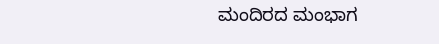ಮಂದಿರದ ಮಂಭಾಗ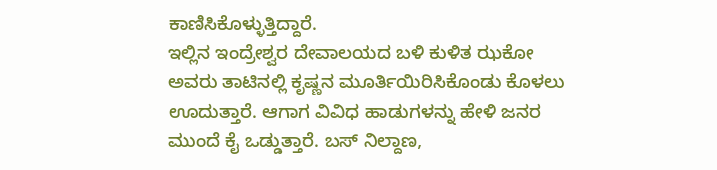ಕಾಣಿಸಿಕೊಳ್ಳುತ್ತಿದ್ದಾರೆ.
ಇಲ್ಲಿನ ಇಂದ್ರೇಶ್ವರ ದೇವಾಲಯದ ಬಳಿ ಕುಳಿತ ಝಕೋ ಅವರು ತಾಟಿನಲ್ಲಿ ಕೃಷ್ಣನ ಮೂರ್ತಿಯಿರಿಸಿಕೊಂಡು ಕೊಳಲು ಊದುತ್ತಾರೆ. ಆಗಾಗ ವಿವಿಧ ಹಾಡುಗಳನ್ನು ಹೇಳಿ ಜನರ ಮುಂದೆ ಕೈ ಒಡ್ಡುತ್ತಾರೆ. ಬಸ್ ನಿಲ್ದಾಣ,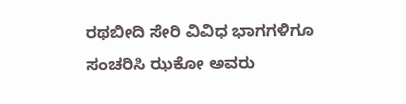ರಥಬೀದಿ ಸೇರಿ ವಿವಿಧ ಭಾಗಗಳಿಗೂ ಸಂಚರಿಸಿ ಝಕೋ ಅವರು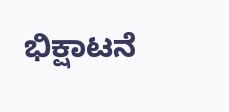ಭಿಕ್ಷಾಟನೆ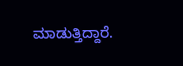ಮಾಡುತ್ತಿದ್ದಾರೆ.